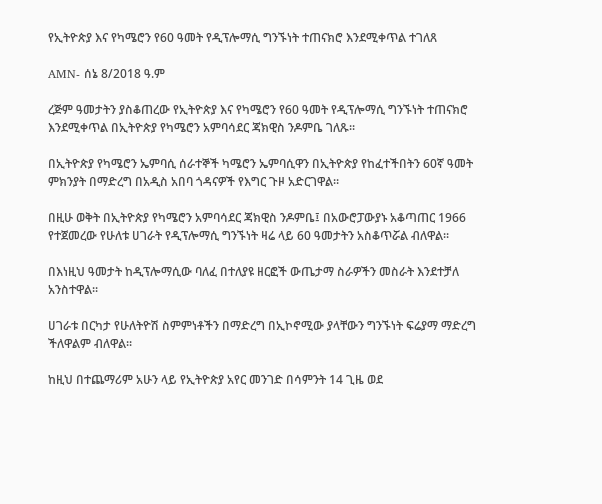የኢትዮጵያ እና የካሜሮን የ60 ዓመት የዲፕሎማሲ ግንኙነት ተጠናክሮ እንደሚቀጥል ተገለጸ

AMN- ሰኔ 8/2018 ዓ.ም

ረጅም ዓመታትን ያስቆጠረው የኢትዮጵያ እና የካሜሮን የ60 ዓመት የዲፕሎማሲ ግንኙነት ተጠናክሮ እንደሚቀጥል በኢትዮጵያ የካሜሮን አምባሳደር ጃክዊስ ንዶምቤ ገለጹ፡፡

በኢትዮጵያ የካሜሮን ኤምባሲ ሰራተኞች ካሜሮን ኤምባሲዋን በኢትዮጵያ የከፈተችበትን 60ኛ ዓመት ምክንያት በማድረግ በአዲስ አበባ ጎዳናዎች የእግር ጉዞ አድርገዋል።

በዚሁ ወቅት በኢትዮጵያ የካሜሮን አምባሳደር ጃክዊስ ንዶምቤ፤ በአውሮፓውያኑ አቆጣጠር 1966 የተጀመረው የሁለቱ ሀገራት የዲፕሎማሲ ግንኙነት ዛሬ ላይ 60 ዓመታትን አስቆጥሯል ብለዋል፡፡

በእነዚህ ዓመታት ከዲፕሎማሲው ባለፈ በተለያዩ ዘርፎች ውጤታማ ስራዎችን መስራት እንደተቻለ አንስተዋል፡፡

ሀገራቱ በርካታ የሁለትዮሽ ስምምነቶችን በማድረግ በኢኮኖሚው ያላቸውን ግንኙነት ፍሬያማ ማድረግ ችለዋልም ብለዋል፡፡

ከዚህ በተጨማሪም አሁን ላይ የኢትዮጵያ አየር መንገድ በሳምንት 14 ጊዜ ወደ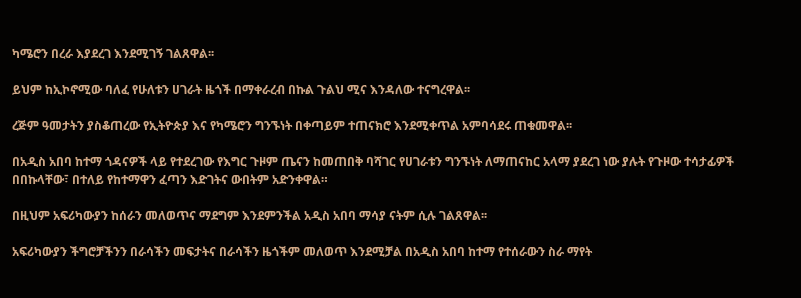ካሜሮን በረራ እያደረገ እንደሚገኝ ገልጸዋል፡፡

ይህም ከኢኮኖሚው ባለፈ የሁለቱን ሀገራት ዜጎች በማቀራረብ በኩል ጉልህ ሚና እንዳለው ተናግረዋል፡፡

ረጅም ዓመታትን ያስቆጠረው የኢትዮጵያ እና የካሜሮን ግንኙነት በቀጣይም ተጠናክሮ እንደሚቀጥል አምባሳደሩ ጠቁመዋል፡፡

በአዲስ አበባ ከተማ ጎዳናዎች ላይ የተደረገው የእግር ጉዞም ጤናን ከመጠበቅ ባሻገር የሀገራቱን ግንኙነት ለማጠናከር አላማ ያደረገ ነው ያሉት የጉዞው ተሳታፊዎች በበኩላቸው፣ በተለይ የከተማዋን ፈጣን እድገትና ውበትም አድንቀዋል።

በዚህም አፍሪካውያን ከሰራን መለወጥና ማደግም እንደምንችል አዲስ አበባ ማሳያ ናትም ሲሉ ገልጸዋል፡፡

አፍሪካውያን ችግሮቻችንን በራሳችን መፍታትና በራሳችን ዜጎችም መለወጥ እንደሚቻል በአዲስ አበባ ከተማ የተሰራውን ስራ ማየት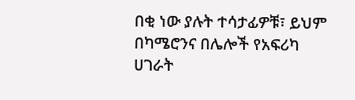በቂ ነው ያሉት ተሳታፊዎቹ፣ ይህም በካሜሮንና በሌሎች የአፍሪካ ሀገራት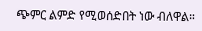ጭምር ልምድ የሚወሰድበት ነው ብለዋል።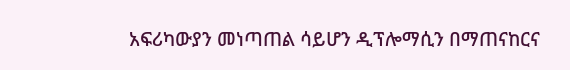አፍሪካውያን መነጣጠል ሳይሆን ዲፕሎማሲን በማጠናከርና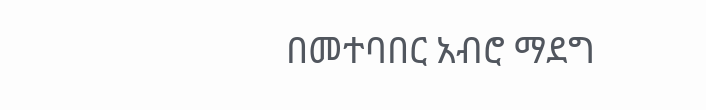በመተባበር አብሮ ማደግ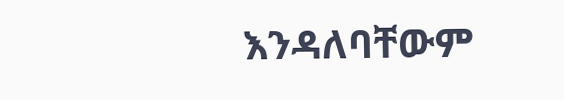እንዳለባቸውም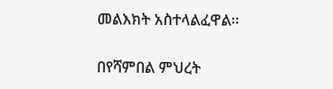መልእክት አስተላልፈዋል፡፡

በየሻምበል ምህረት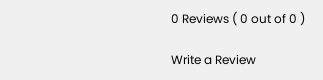0 Reviews ( 0 out of 0 )

Write a Review